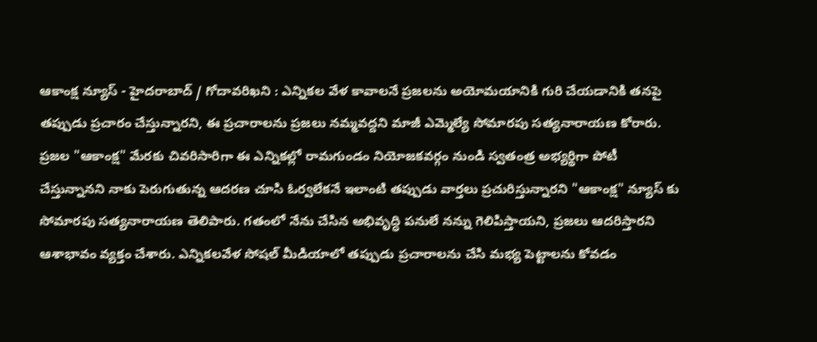ఆకాంక్ష న్యూస్ - హైదరాబాద్ / గోదావరిఖని : ఎన్నికల వేళ కావాలనే ప్రజలను అయోమయానికి గురి చేయడానికి తనపై తప్పుడు ప్రచారం చేస్తున్నారని, ఈ ప్రచారాలను ప్రజలు నమ్మవద్దని మాజీ ఎమ్మెల్యే సోమారపు సత్యనారాయణ కోరారు. ప్రజల "ఆకాంక్ష" మేరకు చివరిసారిగా ఈ ఎన్నికల్లో రామగుండం నియోజకవర్గం నుండి స్వతంత్ర అభ్యర్థిగా పోటీ చేస్తున్నానని నాకు పెరుగుతున్న ఆదరణ చూసి ఓర్వలేకనే ఇలాంటి తప్పుడు వార్తలు ప్రచురిస్తున్నారని "ఆకాంక్ష" న్యూస్ కు సోమారపు సత్యనారాయణ తెలిపారు. గతంలో నేను చేసిన అభివృద్ధి పనులే నన్ను గెలిపిస్తాయని, ప్రజలు ఆదరిస్తారని ఆశాభావం వ్యక్తం చేశారు. ఎన్నికలవేళ సోషల్ మీడియాలో తప్పుడు ప్రచారాలను చేసి మభ్య పెట్టాలను కోవడం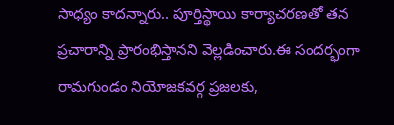సాధ్యం కాదన్నారు.. పూర్తిస్థాయి కార్యాచరణతో తన ప్రచారాన్ని ప్రారంభిస్తానని వెల్లడించారు.ఈ సందర్భంగా రామగుండం నియోజకవర్గ ప్రజలకు,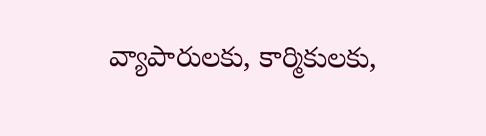వ్యాపారులకు, కార్మికులకు,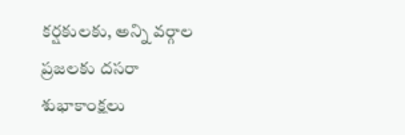కర్షకులకు, అన్ని వర్గాల ప్రజలకు దసరా శుభాకాంక్షలు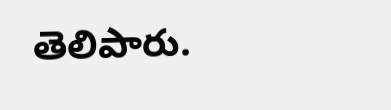తెలిపారు.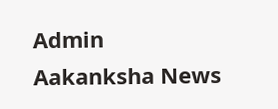Admin
Aakanksha News